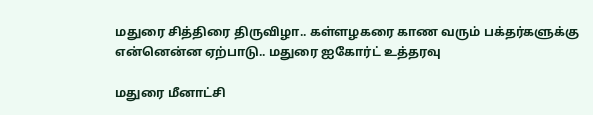மதுரை சித்திரை திருவிழா.. கள்ளழகரை காண வரும் பக்தர்களுக்கு என்னென்ன ஏற்பாடு.. மதுரை ஐகோர்ட் உத்தரவு

மதுரை மீனாட்சி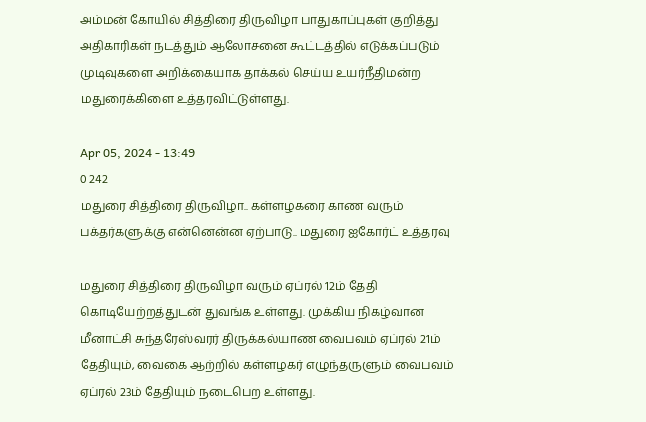அம்மன் கோயில் சித்திரை திருவிழா பாதுகாப்புகள் குறித்து அதிகாரிகள் நடத்தும் ஆலோசனை கூட்டத்தில் எடுக்கப்படும் முடிவுகளை அறிக்கையாக தாக்கல் செய்ய உயர்நீதிமன்ற மதுரைக்கிளை உத்தரவிட்டுள்ளது.

Apr 05, 2024 - 13:49
0 242
மதுரை சித்திரை திருவிழா.. கள்ளழகரை காண வரும் பக்தர்களுக்கு என்னென்ன ஏற்பாடு.. மதுரை ஐகோர்ட் உத்தரவு

மதுரை சித்திரை திருவிழா வரும் ஏப்ரல் 12ம் தேதி கொடியேற்றத்துடன் துவங்க உள்ளது. முக்கிய நிகழ்வான மீனாட்சி சுந்தரேஸ்வரர் திருக்கல்யாண வைபவம் ஏப்ரல் 21ம் தேதியும், வைகை ஆற்றில் கள்ளழகர் எழுந்தருளும் வைபவம் ஏப்ரல் 23ம் தேதியும் நடைபெற உள்ளது.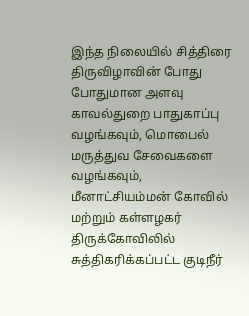இந்த நிலையில் சித்திரை திருவிழாவின் போது போதுமான அளவு காவல்துறை பாதுகாப்பு வழங்கவும், மொபைல் மருத்துவ சேவைகளை வழங்கவும், மீனாட்சியம்மன் கோவில் மற்றும் கள்ளழகர் திருக்கோவிலில் சுத்திகரிக்கப்பட்ட குடிநீர்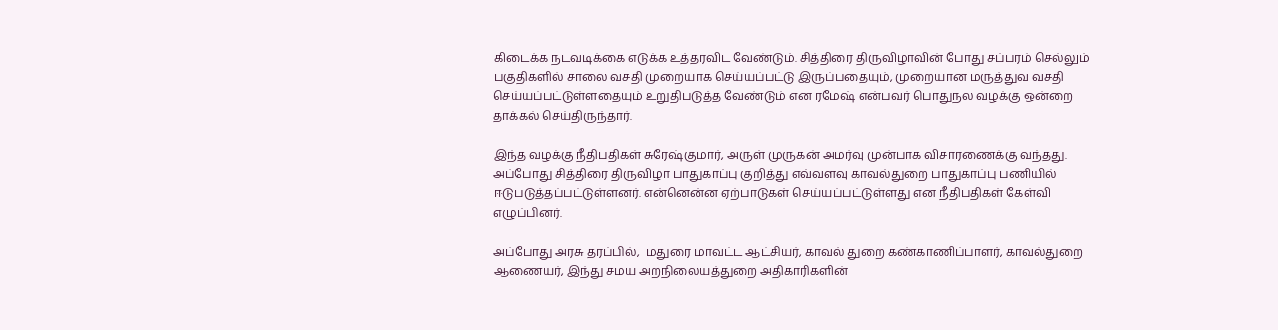கிடைக்க நடவடிக்கை எடுக்க உத்தரவிட வேண்டும். சித்திரை திருவிழாவின் போது சப்பரம் செல்லும் பகுதிகளில் சாலை வசதி முறையாக செய்யப்பட்டு இருப்பதையும், முறையான மருத்துவ வசதி செய்யப்பட்டுள்ளதையும் உறுதிபடுத்த வேண்டும் என ரமேஷ் என்பவர் பொதுநல வழக்கு ஒன்றை தாக்கல் செய்திருந்தார்.

இந்த வழக்கு நீதிபதிகள் சுரேஷ்குமார், அருள் முருகன் அமர்வு முன்பாக விசாரணைக்கு வந்தது. அப்போது சித்திரை திருவிழா பாதுகாப்பு குறித்து எவ்வளவு காவல்துறை பாதுகாப்பு பணியில் ஈடுபடுத்தப்பட்டுள்ளனர். என்னென்ன ஏற்பாடுகள் செய்யப்பட்டுள்ளது என நீதிபதிகள் கேள்வி எழுப்பினர்.

அப்போது அரசு தரப்பில்,  மதுரை மாவட்ட ஆட்சியர், காவல் துறை கண்காணிப்பாளர், காவல்துறை ஆணையர், இந்து சமய அறநிலையத்துறை அதிகாரிகளின்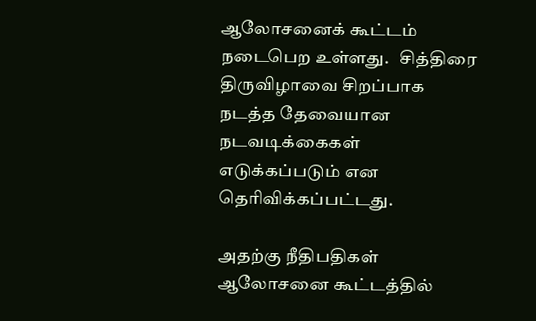ஆலோசனைக் கூட்டம் நடைபெற உள்ளது.   சித்திரை திருவிழாவை சிறப்பாக நடத்த தேவையான நடவடிக்கைகள் எடுக்கப்படும் என தெரிவிக்கப்பட்டது.

அதற்கு நீதிபதிகள் ஆலோசனை கூட்டத்தில்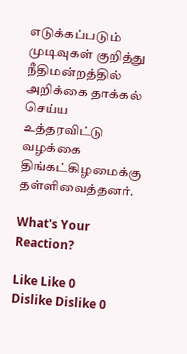எடுக்கப்படும் முடிவுகள் குறித்து நீதிமன்றத்தில்  அறிக்கை தாக்கல் செய்ய உத்தரவிட்டு வழக்கை திங்கட்கிழமைக்கு தள்ளிவைத்தனர்.

What's Your Reaction?

Like Like 0
Dislike Dislike 0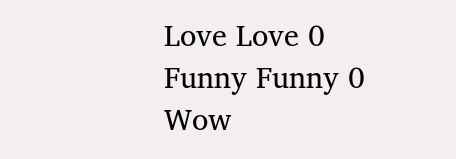Love Love 0
Funny Funny 0
Wow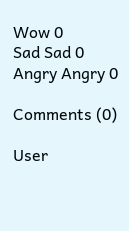Wow 0
Sad Sad 0
Angry Angry 0

Comments (0)

User